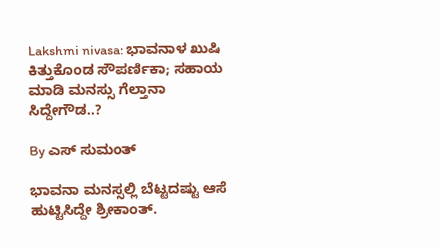Lakshmi nivasa: ಭಾವನಾಳ ಖುಷಿ ಕಿತ್ತುಕೊಂಡ ಸೌಪರ್ಣಿಕಾ; ಸಹಾಯ ಮಾಡಿ ಮನಸ್ಸು ಗೆಲ್ತಾನಾ ಸಿದ್ದೇಗೌಡ..?

By ಎಸ್ ಸುಮಂತ್

ಭಾವನಾ ಮನಸ್ಸಲ್ಲಿ ಬೆಟ್ಟದಷ್ಟು ಆಸೆ ಹುಟ್ಟಿಸಿದ್ದೇ ಶ್ರೀಕಾಂತ್.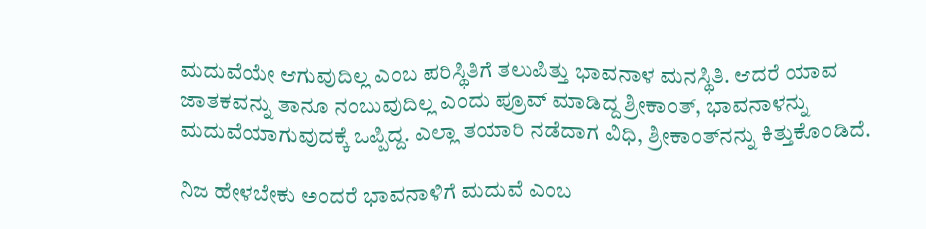ಮದುವೆಯೇ ಆಗುವುದಿಲ್ಲ ಎಂಬ ಪರಿಸ್ಥಿತಿಗೆ ತಲುಪಿತ್ತು ಭಾವನಾಳ ಮನಸ್ಥಿತಿ. ಆದರೆ ಯಾವ ಜಾತಕವನ್ನು ತಾನೂ ನಂಬುವುದಿಲ್ಲ ಎಂದು ಪ್ರೂವ್ ಮಾಡಿದ್ದ ಶ್ರೀಕಾಂತ್, ಭಾವನಾಳನ್ನು ಮದುವೆಯಾಗುವುದಕ್ಕೆ ಒಪ್ಪಿದ್ದ. ಎಲ್ಲಾ ತಯಾರಿ ನಡೆದಾಗ ವಿಧಿ, ಶ್ರೀಕಾಂತ್‌ನನ್ನು ಕಿತ್ತುಕೊಂಡಿದೆ.

ನಿಜ ಹೇಳಬೇಕು ಅಂದರೆ ಭಾವನಾಳಿಗೆ ಮದುವೆ ಎಂಬ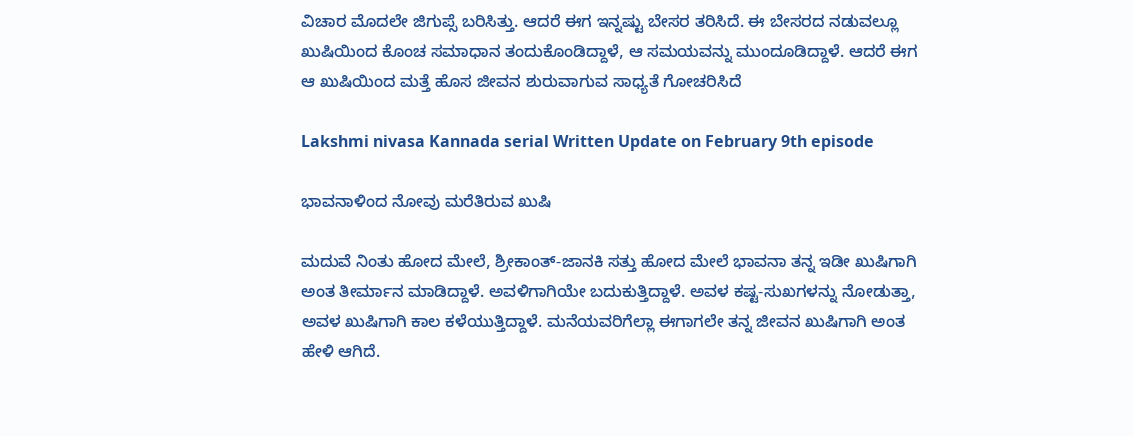ವಿಚಾರ ಮೊದಲೇ ಜಿಗುಪ್ಸೆ ಬರಿಸಿತ್ತು. ಆದರೆ ಈಗ ಇನ್ನಷ್ಟು ಬೇಸರ ತರಿಸಿದೆ. ಈ ಬೇಸರದ ನಡುವಲ್ಲೂ ಖುಷಿಯಿಂದ ಕೊಂಚ ಸಮಾಧಾನ ತಂದುಕೊಂಡಿದ್ದಾಳೆ, ಆ ಸಮಯವನ್ನು ಮುಂದೂಡಿದ್ದಾಳೆ. ಆದರೆ ಈಗ ಆ ಖುಷಿಯಿಂದ ಮತ್ತೆ ಹೊಸ ಜೀವನ ಶುರುವಾಗುವ ಸಾಧ್ಯತೆ ಗೋಚರಿಸಿದೆ

Lakshmi nivasa Kannada serial Written Update on February 9th episode

ಭಾವನಾಳಿಂದ ನೋವು ಮರೆತಿರುವ ಖುಷಿ

ಮದುವೆ ನಿಂತು ಹೋದ ಮೇಲೆ, ಶ್ರೀಕಾಂತ್-ಜಾನಕಿ ಸತ್ತು ಹೋದ ಮೇಲೆ ಭಾವನಾ ತನ್ನ ಇಡೀ ಖುಷಿಗಾಗಿ ಅಂತ ತೀರ್ಮಾನ ಮಾಡಿದ್ದಾಳೆ. ಅವಳಿಗಾಗಿಯೇ ಬದುಕುತ್ತಿದ್ದಾಳೆ. ಅವಳ ಕಷ್ಟ-ಸುಖಗಳನ್ನು ನೋಡುತ್ತಾ, ಅವಳ ಖುಷಿಗಾಗಿ ಕಾಲ ಕಳೆಯುತ್ತಿದ್ದಾಳೆ. ಮನೆಯವರಿಗೆಲ್ಲಾ ಈಗಾಗಲೇ ತನ್ನ ಜೀವನ ಖುಷಿಗಾಗಿ ಅಂತ ಹೇಳಿ ಆಗಿದೆ.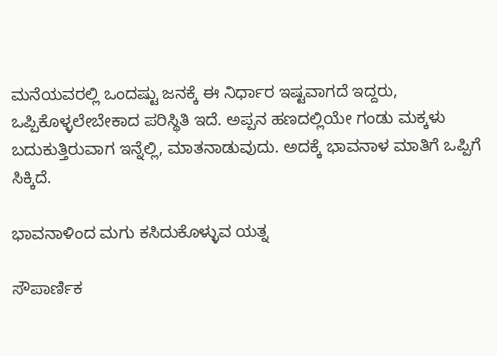ಮನೆಯವರಲ್ಲಿ ಒಂದಷ್ಟು ಜನಕ್ಕೆ ಈ ನಿರ್ಧಾರ ಇಷ್ಟವಾಗದೆ ಇದ್ದರು, ಒಪ್ಪಿಕೊಳ್ಳಲೇಬೇಕಾದ ಪರಿಸ್ಥಿತಿ ಇದೆ. ಅಪ್ಪನ ಹಣದಲ್ಲಿಯೇ ಗಂಡು ಮಕ್ಕಳು ಬದುಕುತ್ತಿರುವಾಗ ಇನ್ನೆಲ್ಲಿ, ಮಾತನಾಡುವುದು. ಅದಕ್ಕೆ ಭಾವನಾಳ ಮಾತಿಗೆ ಒಪ್ಪಿಗೆ ಸಿಕ್ಕಿದೆ.

ಭಾವನಾಳಿಂದ ಮಗು ಕಸಿದುಕೊಳ್ಳುವ ಯತ್ನ

ಸೌಪಾರ್ಣಿಕ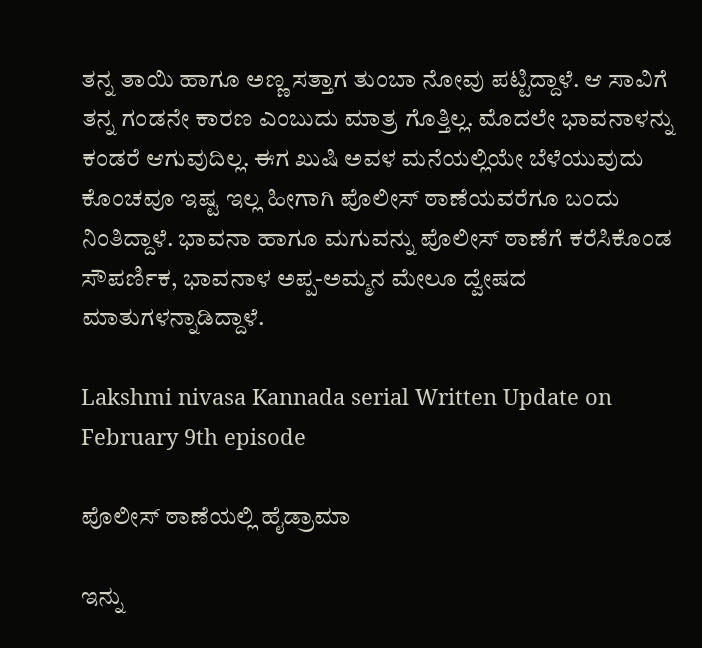ತನ್ನ ತಾಯಿ ಹಾಗೂ ಅಣ್ಣ ಸತ್ತಾಗ ತುಂಬಾ ನೋವು ಪಟ್ಟಿದ್ದಾಳೆ. ಆ ಸಾವಿಗೆ ತನ್ನ ಗಂಡನೇ ಕಾರಣ ಎಂಬುದು ಮಾತ್ರ ಗೊತ್ತಿಲ್ಲ. ಮೊದಲೇ ಭಾವನಾಳನ್ನು ಕಂಡರೆ ಆಗುವುದಿಲ್ಲ. ಈಗ ಖುಷಿ ಅವಳ ಮನೆಯಲ್ಲಿಯೇ ಬೆಳೆಯುವುದು ಕೊಂಚವೂ ಇಷ್ಟ ಇಲ್ಲ ಹೀಗಾಗಿ ಪೊಲೀಸ್ ಠಾಣೆಯವರೆಗೂ ಬಂದು ನಿಂತಿದ್ದಾಳೆ. ಭಾವನಾ ಹಾಗೂ ಮಗುವನ್ನು ಪೊಲೀಸ್ ಠಾಣೆಗೆ ಕರೆಸಿಕೊಂಡ ಸೌಪರ್ಣಿಕ, ಭಾವನಾಳ ಅಪ್ಪ-ಅಮ್ಮನ ಮೇಲೂ ದ್ವೇಷದ ಮಾತುಗಳನ್ನಾಡಿದ್ದಾಳೆ.

Lakshmi nivasa Kannada serial Written Update on February 9th episode

ಪೊಲೀಸ್ ಠಾಣೆಯಲ್ಲಿ ಹೈಡ್ರಾಮಾ

ಇನ್ನು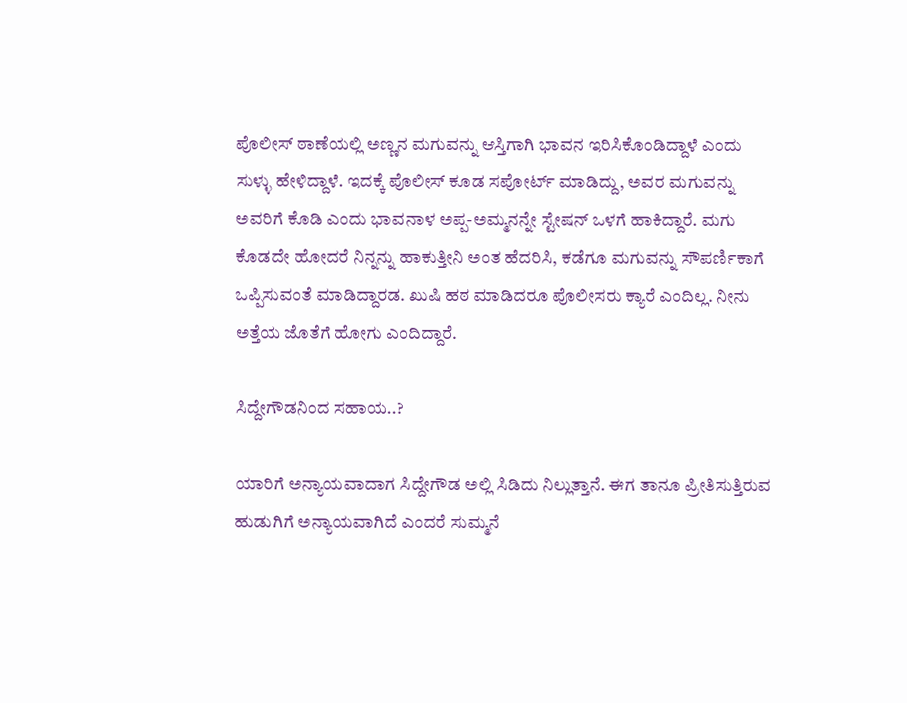ಪೊಲೀಸ್ ಠಾಣೆಯಲ್ಲಿ ಅಣ್ಣನ ಮಗುವನ್ನು ಆಸ್ತಿಗಾಗಿ ಭಾವನ ಇರಿಸಿಕೊಂಡಿದ್ದಾಳೆ ಎಂದು ಸುಳ್ಳು ಹೇಳಿದ್ದಾಳೆ. ಇದಕ್ಕೆ ಪೊಲೀಸ್ ಕೂಡ ಸಪೋರ್ಟ್ ಮಾಡಿದ್ದು, ಅವರ ಮಗುವನ್ನು ಅವರಿಗೆ ಕೊಡಿ ಎಂದು ಭಾವನಾಳ ಅಪ್ಪ-ಅಮ್ಮನನ್ನೇ ಸ್ಟೇಷನ್ ಒಳಗೆ ಹಾಕಿದ್ದಾರೆ. ಮಗು ಕೊಡದೇ ಹೋದರೆ ನಿನ್ನನ್ನು ಹಾಕುತ್ತೀನಿ ಅಂತ ಹೆದರಿಸಿ, ಕಡೆಗೂ ಮಗುವನ್ನು ಸೌಪರ್ಣಿಕಾಗೆ ಒಪ್ಪಿಸುವಂತೆ ಮಾಡಿದ್ದಾರಡ. ಖುಷಿ ಹಠ ಮಾಡಿದರೂ ಪೊಲೀಸರು ಕ್ಯಾರೆ ಎಂದಿಲ್ಲ. ನೀನು ಅತ್ತೆಯ ಜೊತೆಗೆ ಹೋಗು ಎಂದಿದ್ದಾರೆ.

ಸಿದ್ದೇಗೌಡನಿಂದ ಸಹಾಯ..?

ಯಾರಿಗೆ ಅನ್ಯಾಯವಾದಾಗ ಸಿದ್ದೇಗೌಡ ಅಲ್ಲಿ ಸಿಡಿದು ನಿಲ್ಲುತ್ತಾನೆ. ಈಗ ತಾನೂ ಪ್ರೀತಿಸುತ್ತಿರುವ ಹುಡುಗಿಗೆ ಅನ್ಯಾಯವಾಗಿದೆ ಎಂದರೆ ಸುಮ್ಮನೆ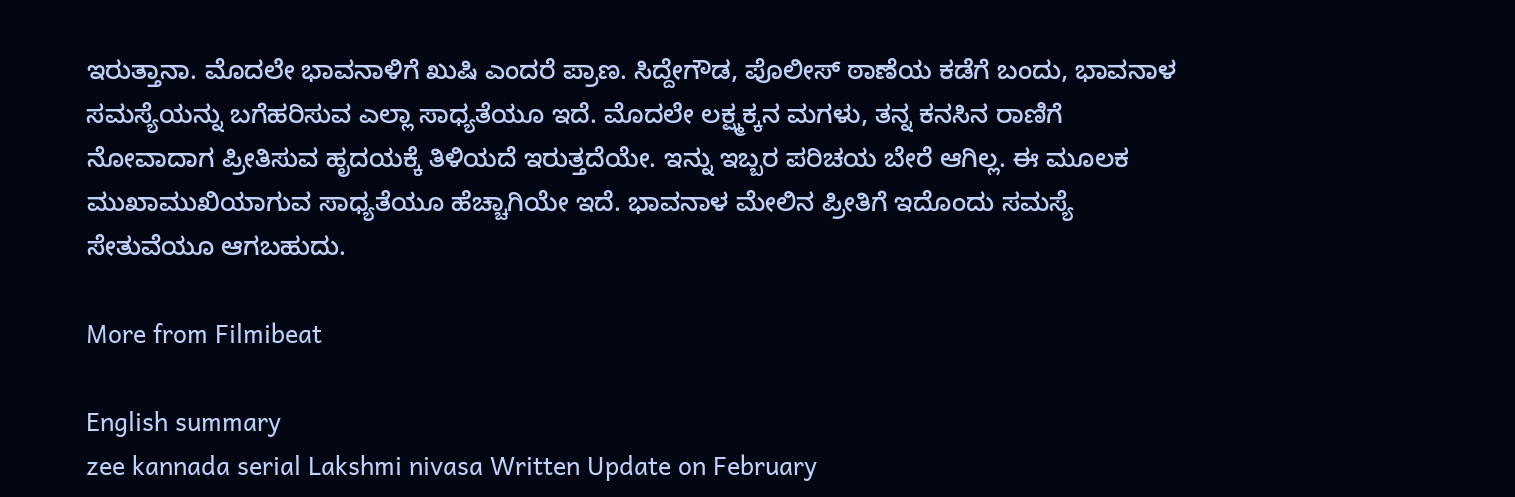ಇರುತ್ತಾನಾ. ಮೊದಲೇ ಭಾವನಾಳಿಗೆ ಖುಷಿ ಎಂದರೆ ಪ್ರಾಣ. ಸಿದ್ದೇಗೌಡ, ಪೊಲೀಸ್ ಠಾಣೆಯ ಕಡೆಗೆ ಬಂದು, ಭಾವನಾಳ ಸಮಸ್ಯೆಯನ್ನು ಬಗೆಹರಿಸುವ ಎಲ್ಲಾ ಸಾಧ್ಯತೆಯೂ ಇದೆ. ಮೊದಲೇ ಲಕ್ಷ್ಮಕ್ಕನ ಮಗಳು, ತನ್ನ ಕನಸಿನ ರಾಣಿಗೆ ನೋವಾದಾಗ ಪ್ರೀತಿಸುವ ಹೃದಯಕ್ಕೆ ತಿಳಿಯದೆ ಇರುತ್ತದೆಯೇ. ಇನ್ನು ಇಬ್ಬರ ಪರಿಚಯ ಬೇರೆ ಆಗಿಲ್ಲ. ಈ ಮೂಲಕ ಮುಖಾಮುಖಿಯಾಗುವ ಸಾಧ್ಯತೆಯೂ ಹೆಚ್ಚಾಗಿಯೇ ಇದೆ‌. ಭಾವನಾಳ ಮೇಲಿನ ಪ್ರೀತಿಗೆ ಇದೊಂದು ಸಮಸ್ಯೆ ಸೇತುವೆಯೂ ಆಗಬಹುದು.

More from Filmibeat

English summary
zee kannada serial Lakshmi nivasa Written Update on February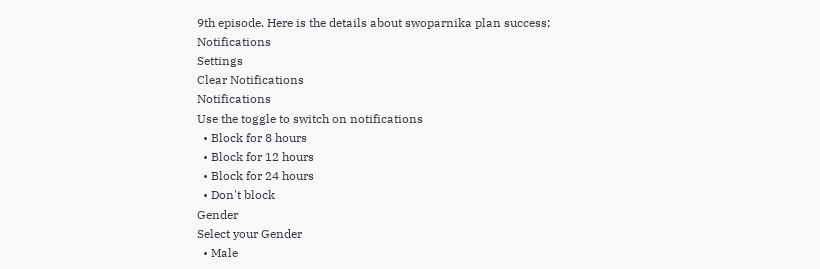9th episode. Here is the details about swoparnika plan success;
Notifications
Settings
Clear Notifications
Notifications
Use the toggle to switch on notifications
  • Block for 8 hours
  • Block for 12 hours
  • Block for 24 hours
  • Don't block
Gender
Select your Gender
  • Male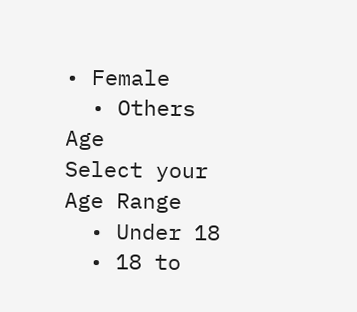• Female
  • Others
Age
Select your Age Range
  • Under 18
  • 18 to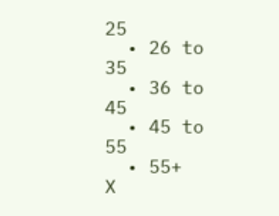25
  • 26 to 35
  • 36 to 45
  • 45 to 55
  • 55+
X